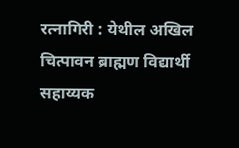रत्नागिरी : येथील अखिल चित्पावन ब्राह्मण विद्यार्थी सहाय्यक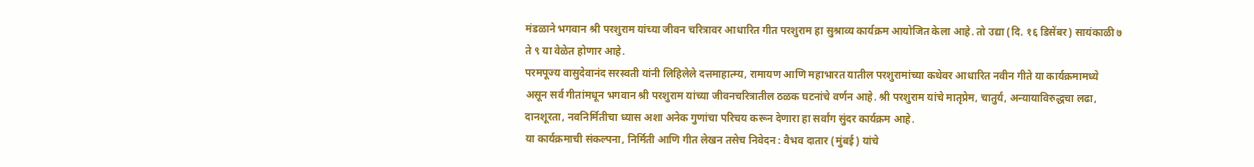मंडळाने भगवान श्री परशुराम यांच्या जीवन चरित्रावर आधारित गीत परशुराम हा सुश्राव्य कार्यक्रम आयोजित केला आहे. तो उद्या (दि. १६ डिसेंबर) सायंकाळी ७ ते ९ या वेळेत होणार आहे.
परमपूज्य वासुदेवानंद सरस्वती यांनी लिहिलेले दत्तमाहात्म्य, रामायण आणि महाभारत यातील परशुरामांच्या कथेवर आधारित नवीन गीते या कार्यक्रमामध्ये असून सर्व गीतांमधून भगवान श्री परशुराम यांच्या जीवनचरित्रातील ठळक घटनांचे वर्णन आहे. श्री परशुराम यांचे मातृप्रेम, चातुर्य, अन्यायाविरुद्धचा लढा, दानशूरता, नवनिर्मितीचा ध्यास अशा अनेक गुणांचा परिचय करून देणारा हा सर्वांग सुंदर कार्यक्रम आहे.
या कार्यक्रमाची संकल्पना, निर्मिती आणि गीत लेखन तसेच निवेदन : वैभव दातार (मुंबई) यांचे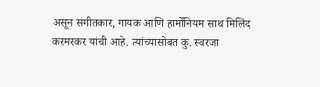असून संगीतकार, गायक आणि हार्मोनियम साथ मिलिंद करमरकर यांची आहे. त्यांच्यासोबत कु. स्वरजा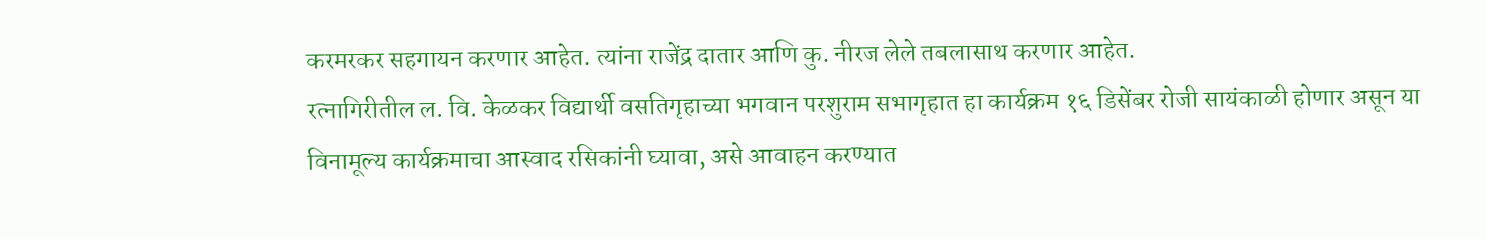करमरकर सहगायन करणार आहेत. त्यांना राजेंद्र दातार आणि कु. नीरज लेले तबलासाथ करणार आहेत.
रत्नागिरीतील ल. वि. केळकर विद्यार्थी वसतिगृहाच्या भगवान परशुराम सभागृहात हा कार्यक्रम १६ डिसेंबर रोजी सायंकाळी होणार असून या विनामूल्य कार्यक्रमाचा आस्वाद रसिकांनी घ्यावा, असे आवाहन करण्यात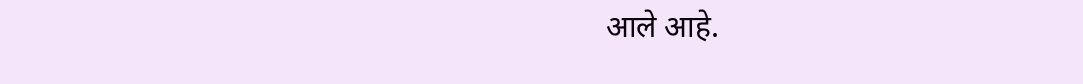आले आहे.